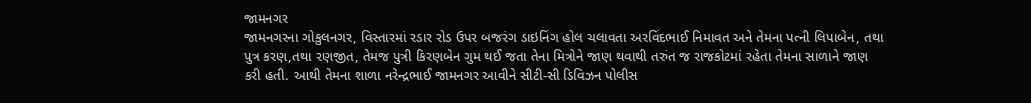જામનગર
જામનગરના ગોકુલનગર, વિસ્તારમાં રડાર રોડ ઉપર બજરંગ ડાઇનિંગ હોલ ચલાવતા અરવિંદભાઈ નિમાવત અને તેમના પત્ની લિપાબેન, તથા પુત્ર કરણ,તથા રણજીત, તેમજ પુત્રી કિરણબેન ગુમ થઈ જતા તેના મિત્રોને જાણ થવાથી તરુંત જ રાજકોટમાં રહેતા તેમના સાળાને જાણ કરી હતી. આથી તેમના શાળા નરેન્દ્રભાઈ જામનગર આવીને સીટી-સી ડિવિઝન પોલીસ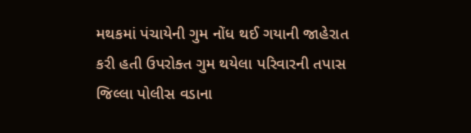મથકમાં પંચાયેની ગુમ નોંધ થઈ ગયાની જાહેરાત કરી હતી ઉપરોક્ત ગુમ થયેલા પરિવારની તપાસ જિલ્લા પોલીસ વડાના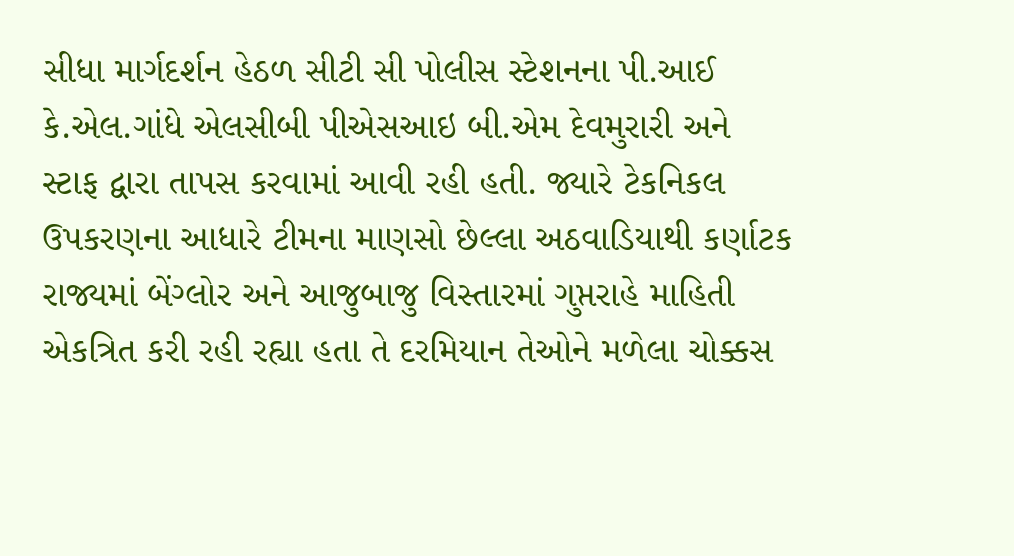સીધા માર્ગદર્શન હેઠળ સીટી સી પોલીસ સ્ટેશનના પી.આઈ કે.એલ.ગાંધે એલસીબી પીએસઆઇ બી.એમ દેવમુરારી અને સ્ટાફ દ્વારા તાપસ કરવામાં આવી રહી હતી. જ્યારે ટેકનિકલ ઉપકરણના આધારે ટીમના માણસો છેલ્લા અઠવાડિયાથી કર્ણાટક રાજ્યમાં બેંગ્લોર અને આજુબાજુ વિસ્તારમાં ગુપ્તરાહે માહિતી એકત્રિત કરી રહી રહ્યા હતા તે દરમિયાન તેઓને મળેલા ચોક્કસ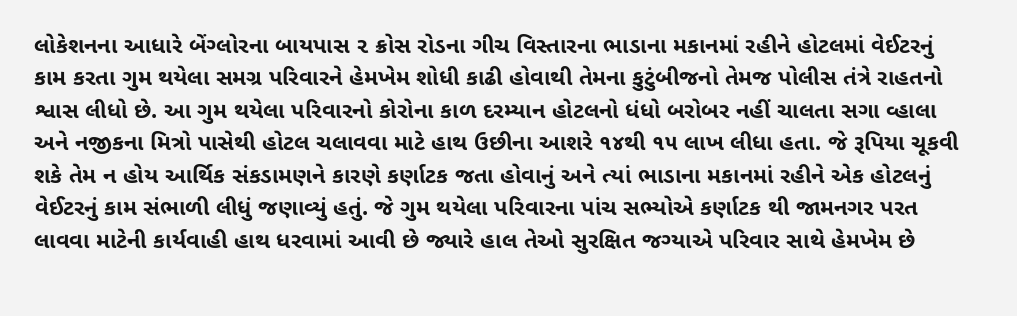લોકેશનના આધારે બેંગ્લોરના બાયપાસ ૨ ક્રોસ રોડના ગીચ વિસ્તારના ભાડાના મકાનમાં રહીને હોટલમાં વેઈટરનું કામ કરતા ગુમ થયેલા સમગ્ર પરિવારને હેમખેમ શોધી કાઢી હોવાથી તેમના કુટુંબીજનો તેમજ પોલીસ તંત્રે રાહતનો શ્વાસ લીધો છે. આ ગુમ થયેલા પરિવારનો કોરોના કાળ દરમ્યાન હોટલનો ધંધો બરોબર નહીં ચાલતા સગા વ્હાલા અને નજીકના મિત્રો પાસેથી હોટલ ચલાવવા માટે હાથ ઉછીના આશરે ૧૪થી ૧૫ લાખ લીધા હતા. જે રૂપિયા ચૂકવી શકે તેમ ન હોય આર્થિક સંકડામણને કારણે કર્ણાટક જતા હોવાનું અને ત્યાં ભાડાના મકાનમાં રહીને એક હોટલનું વેઈટરનું કામ સંભાળી લીધું જણાવ્યું હતું. જે ગુમ થયેલા પરિવારના પાંચ સભ્યોએ કર્ણાટક થી જામનગર પરત લાવવા માટેની કાર્યવાહી હાથ ધરવામાં આવી છે જ્યારે હાલ તેઓ સુરક્ષિત જગ્યાએ પરિવાર સાથે હેમખેમ છે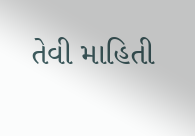તેવી માહિતી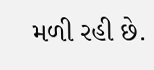મળી રહી છે.